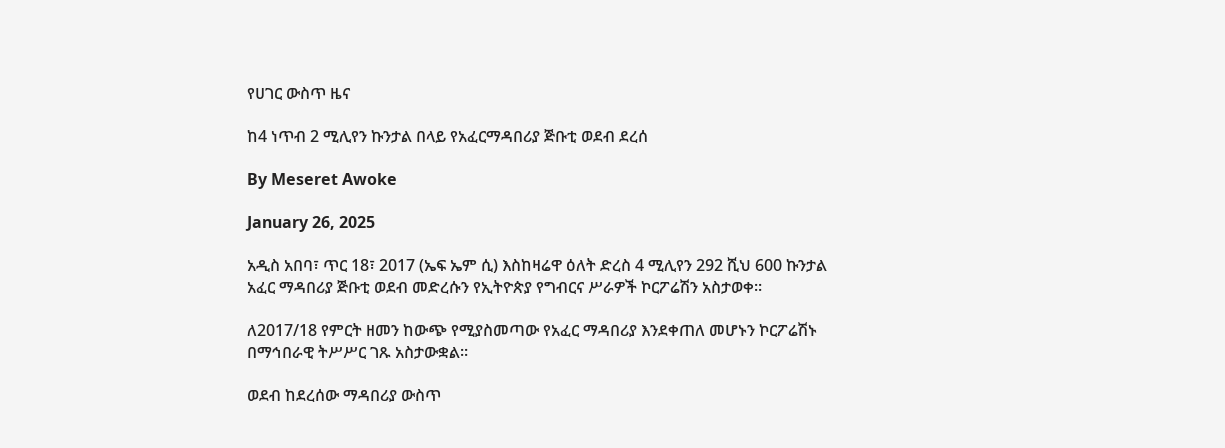የሀገር ውስጥ ዜና

ከ4 ነጥብ 2 ሚሊየን ኩንታል በላይ የአፈርማዳበሪያ ጅቡቲ ወደብ ደረሰ

By Meseret Awoke

January 26, 2025

አዲስ አበባ፣ ጥር 18፣ 2017 (ኤፍ ኤም ሲ) እስከዛሬዋ ዕለት ድረስ 4 ሚሊየን 292 ሺህ 600 ኩንታል አፈር ማዳበሪያ ጅቡቲ ወደብ መድረሱን የኢትዮጵያ የግብርና ሥራዎች ኮርፖሬሽን አስታወቀ፡፡

ለ2017/18 የምርት ዘመን ከውጭ የሚያስመጣው የአፈር ማዳበሪያ እንደቀጠለ መሆኑን ኮርፖሬሽኑ በማኅበራዊ ትሥሥር ገጹ አስታውቋል፡፡

ወደብ ከደረሰው ማዳበሪያ ውስጥ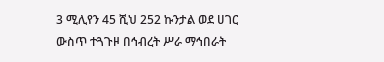3 ሚሊየን 45 ሺህ 252 ኩንታል ወደ ሀገር ውስጥ ተጓጉዞ በኅብረት ሥራ ማኅበራት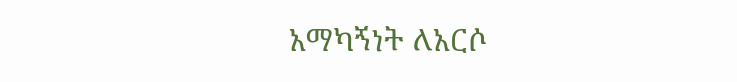አማካኝነት ለአርሶ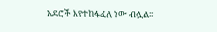አደሮች እየተከፋፈለ ነው ብሏል፡፡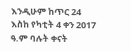እንዲሁም ከጥር 24 እስከ የካቲት 4 ቀን 2017 ዓ.ም ባሉት ቀናት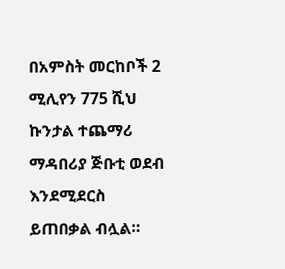በአምስት መርከቦች 2 ሚሊየን 775 ሺህ ኩንታል ተጨማሪ ማዳበሪያ ጅቡቲ ወደብ እንደሚደርስ ይጠበቃል ብሏል።